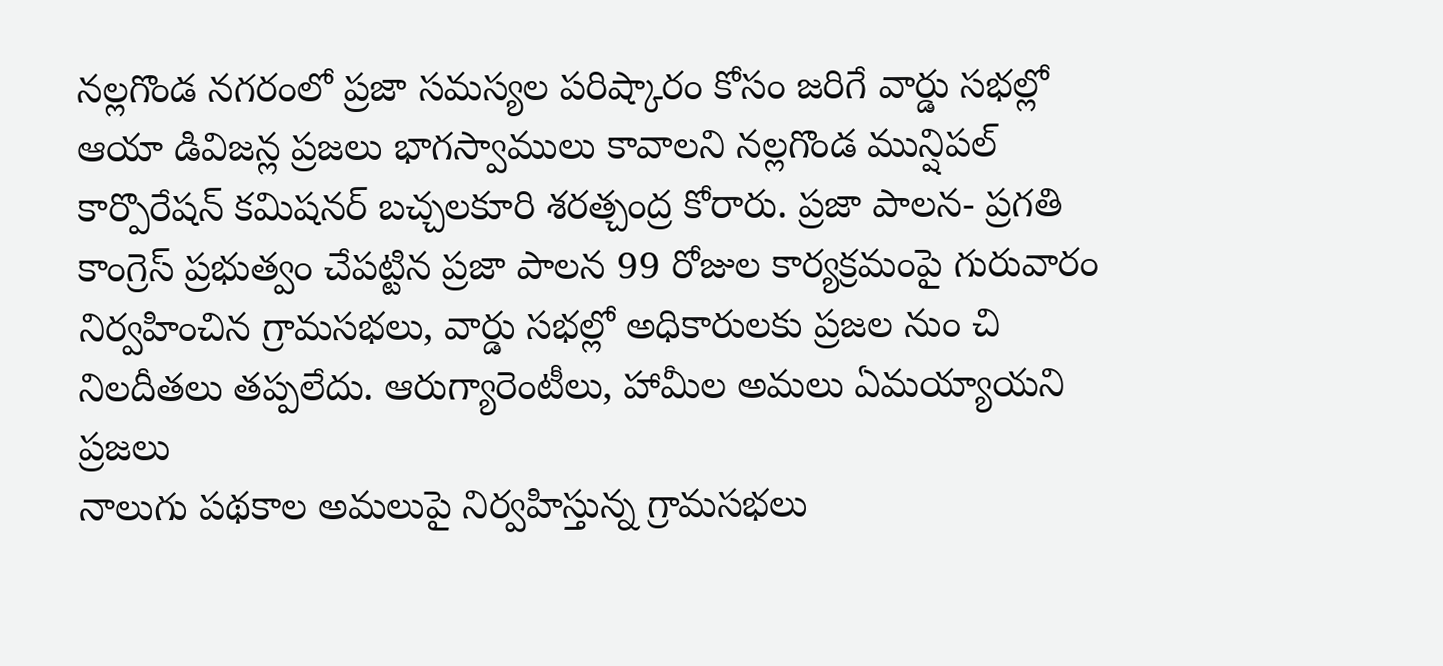నల్లగొండ నగరంలో ప్రజా సమస్యల పరిష్కారం కోసం జరిగే వార్డు సభల్లో ఆయా డివిజన్ల ప్రజలు భాగస్వాములు కావాలని నల్లగొండ మున్షిపల్ కార్పొరేషన్ కమిషనర్ బచ్చలకూరి శరత్చంద్ర కోరారు. ప్రజా పాలన- ప్రగతి
కాంగ్రెస్ ప్రభుత్వం చేపట్టిన ప్రజా పాలన 99 రోజుల కార్యక్రమంపై గురువారం నిర్వహించిన గ్రామసభలు, వార్డు సభల్లో అధికారులకు ప్రజల నుం చి నిలదీతలు తప్పలేదు. ఆరుగ్యారెంటీలు, హామీల అమలు ఏమయ్యాయని ప్రజలు
నాలుగు పథకాల అమలుపై నిర్వహిస్తున్న గ్రామసభలు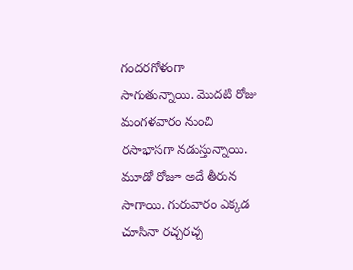గందరగోళంగా సాగుతున్నాయి. మొదటి రోజు మంగళవారం నుంచి రసాభాసగా నడుస్తున్నాయి. మూడో రోజూ అదే తీరున సాగాయి. గురువారం ఎక్కడ చూసినా రచ్చరచ్చ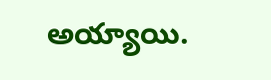అయ్యాయి.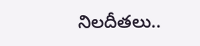నిలదీతలు..